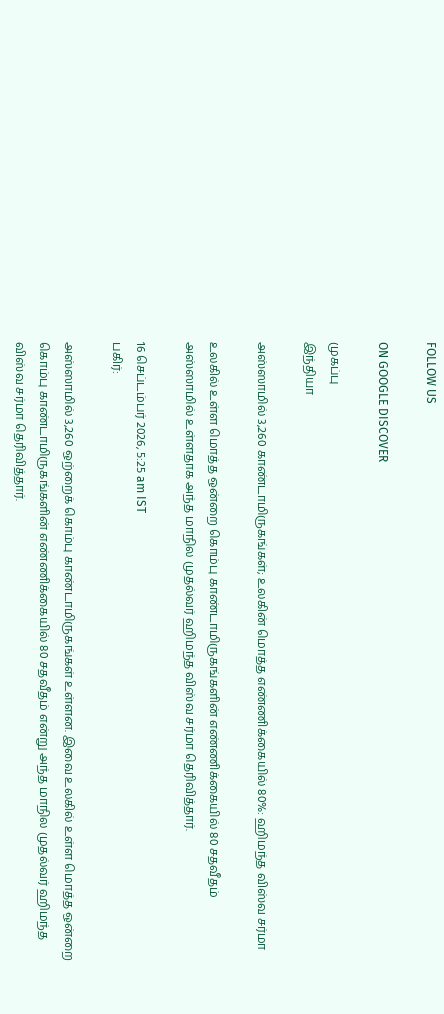FOLLOW US

ON GOOGLE DISCOVER

முகப்பு
இந்தியா

அஸ்ஸாமில் 3,260 காண்டாமிருகங்கள்; உலகின் மொத்த எண்ணிக்கையில் 80%: ஹிமந்த விஸ்வ சர்மா

உலகில் உள்ள மொத்த ஒன்றை கொம்பு காண்டாமிருகங்களின் எண்ணிக்கையில் 80 சதவீதம் அஸ்ஸாமில் உள்ளதாக அந்த மாநில முதல்வர் ஹிமந்த விஸ்வ சர்மா தெரிவித்தார்.

16 செப்டம்பர் 2026, 5:25 am IST
பகிர்:

அஸ்ஸாமில் 3,260 ஒற்றைக் கொம்பு காண்டாமிருகங்கள் உள்ளன. இவை உலகில் உள்ள மொத்த ஒன்றை கொம்பு காண்டாமிருகங்களின் எண்ணிக்கையில் 80 சதவீதம் என்று அந்த மாநில முதல்வர் ஹிமந்த விஸ்வ சர்மா தெரிவித்தார்.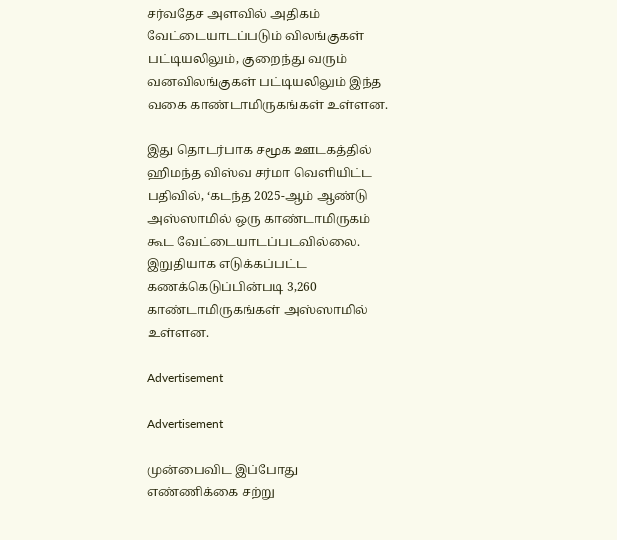சர்வதேச அளவில் அதிகம் வேட்டையாடப்படும் விலங்குகள் பட்டியலிலும், குறைந்து வரும் வனவிலங்குகள் பட்டியலிலும் இந்த வகை காண்டாமிருகங்கள் உள்ளன.

இது தொடர்பாக சமூக ஊடகத்தில் ஹிமந்த விஸ்வ சர்மா வெளியிட்ட பதிவில், ‘கடந்த 2025-ஆம் ஆண்டு அஸ்ஸாமில் ஒரு காண்டாமிருகம் கூட வேட்டையாடப்படவில்லை. இறுதியாக எடுக்கப்பட்ட கணக்கெடுப்பின்படி 3,260 காண்டாமிருகங்கள் அஸ்ஸாமில் உள்ளன.

Advertisement

Advertisement

முன்பைவிட இப்போது எண்ணிக்கை சற்று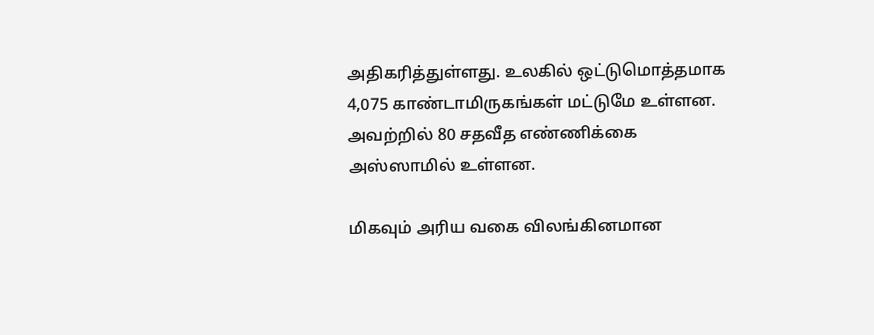அதிகரித்துள்ளது. உலகில் ஒட்டுமொத்தமாக 4,075 காண்டாமிருகங்கள் மட்டுமே உள்ளன. அவற்றில் 80 சதவீத எண்ணிக்கை அஸ்ஸாமில் உள்ளன.

மிகவும் அரிய வகை விலங்கினமான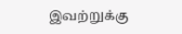இவற்றுக்கு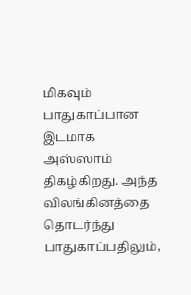மிகவும் பாதுகாப்பான இடமாக அஸ்ஸாம் திகழ்கிறது. அந்த விலங்கினத்தை தொடர்ந்து பாதுகாப்பதிலும்,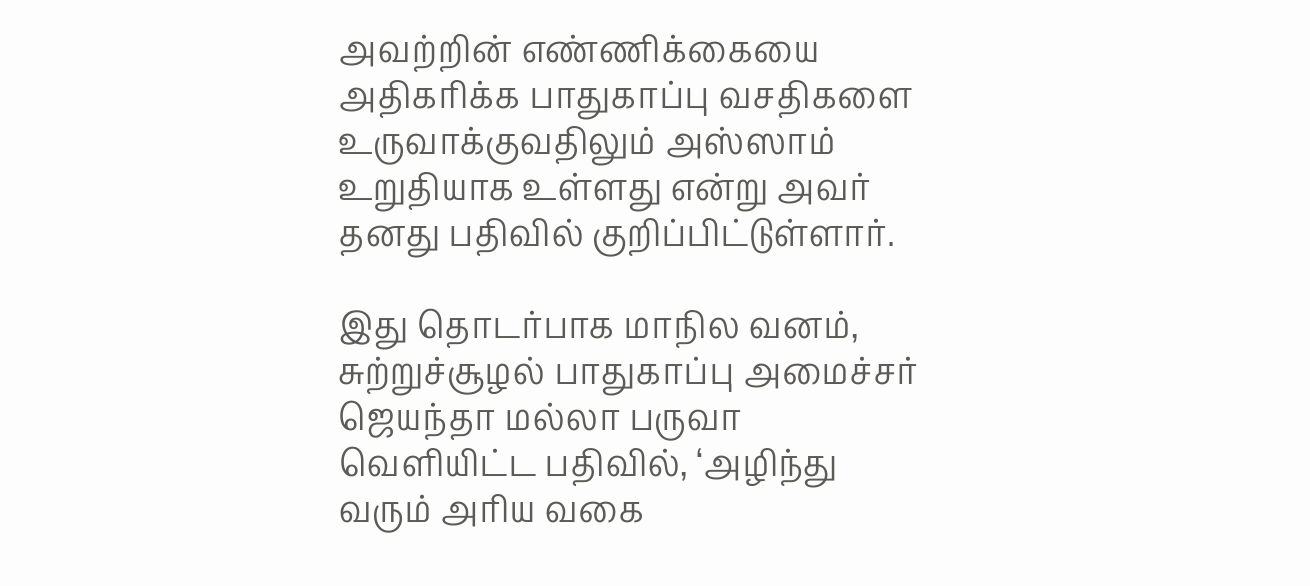அவற்றின் எண்ணிக்கையை அதிகரிக்க பாதுகாப்பு வசதிகளை உருவாக்குவதிலும் அஸ்ஸாம் உறுதியாக உள்ளது என்று அவர் தனது பதிவில் குறிப்பிட்டுள்ளார்.

இது தொடர்பாக மாநில வனம், சுற்றுச்சூழல் பாதுகாப்பு அமைச்சர் ஜெயந்தா மல்லா பருவா வெளியிட்ட பதிவில், ‘அழிந்து வரும் அரிய வகை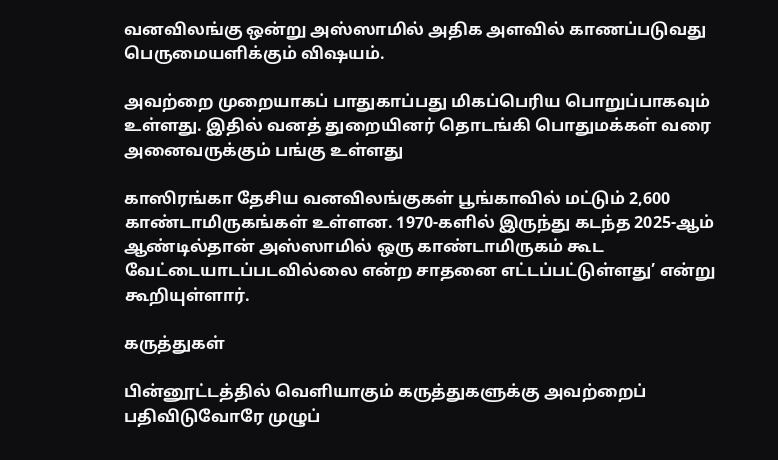வனவிலங்கு ஒன்று அஸ்ஸாமில் அதிக அளவில் காணப்படுவது பெருமையளிக்கும் விஷயம்.

அவற்றை முறையாகப் பாதுகாப்பது மிகப்பெரிய பொறுப்பாகவும் உள்ளது. இதில் வனத் துறையினர் தொடங்கி பொதுமக்கள் வரை அனைவருக்கும் பங்கு உள்ளது

காஸிரங்கா தேசிய வனவிலங்குகள் பூங்காவில் மட்டும் 2,600 காண்டாமிருகங்கள் உள்ளன. 1970-களில் இருந்து கடந்த 2025-ஆம் ஆண்டில்தான் அஸ்ஸாமில் ஒரு காண்டாமிருகம் கூட வேட்டையாடப்படவில்லை என்ற சாதனை எட்டப்பட்டுள்ளது’ என்று கூறியுள்ளார்.

கருத்துகள்

பின்னூட்டத்தில் வெளியாகும் கருத்துகளுக்கு அவற்றைப் பதிவிடுவோரே முழுப்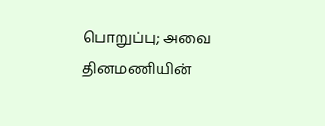பொறுப்பு; அவை தினமணியின்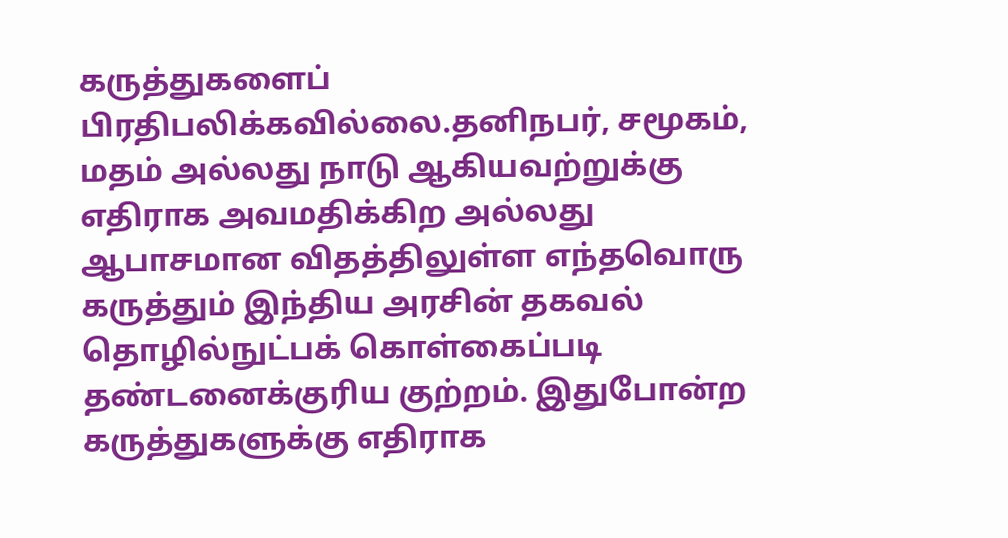கருத்துகளைப் பிரதிபலிக்கவில்லை.தனிநபர், சமூகம், மதம் அல்லது நாடு ஆகியவற்றுக்கு எதிராக அவமதிக்கிற அல்லது ஆபாசமான விதத்திலுள்ள எந்தவொரு கருத்தும் இந்திய அரசின் தகவல் தொழில்நுட்பக் கொள்கைப்படி தண்டனைக்குரிய குற்றம். இதுபோன்ற கருத்துகளுக்கு எதிராக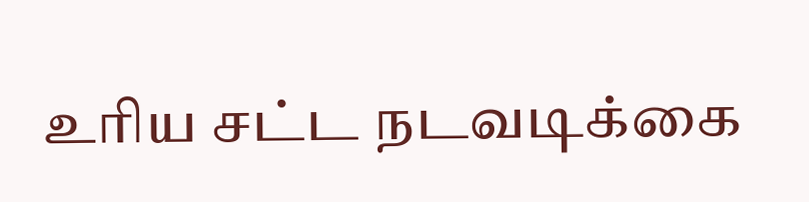உரிய சட்ட நடவடிக்கை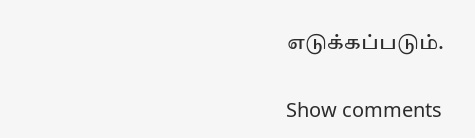எடுக்கப்படும்.

Show comments